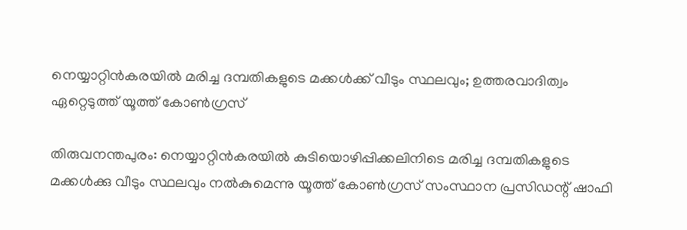നെയ്യാറ്റിന്‍കരയില്‍ മരിച്ച ദമ്പതികളുടെ മക്കള്‍ക്ക് വീടും സ്ഥലവും; ഉത്തരവാദിത്വം ഏറ്റെടുത്ത് യൂത്ത് കോണ്‍ഗ്രസ്

തിരുവനന്തപുരം: നെയ്യാറ്റിന്‍കരയില്‍ കുടിയൊഴിപ്പിക്കലിനിടെ മരിച്ച ദമ്പതികളുടെ മക്കള്‍ക്കു വീടും സ്ഥലവും നല്‍കുമെന്നു യൂത്ത് കോണ്‍ഗ്രസ് സംസ്ഥാന പ്രസിഡന്റ് ഷാഫി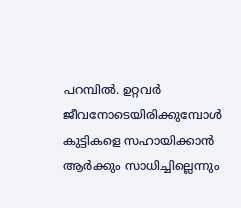പറമ്പില്‍. ഉറ്റവര്‍ ജീവനോടെയിരിക്കുമ്പോള്‍ കുട്ടികളെ സഹായിക്കാന്‍ ആര്‍ക്കും സാധിച്ചില്ലെന്നും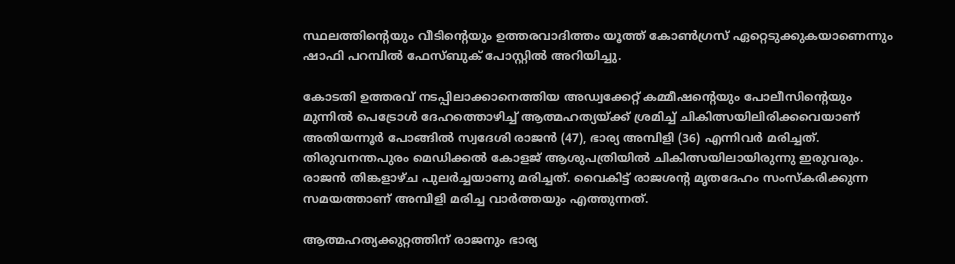സ്ഥലത്തിന്റെയും വീടിന്റെയും ഉത്തരവാദിത്തം യൂത്ത് കോണ്‍ഗ്രസ് ഏറ്റെടുക്കുകയാണെന്നും ഷാഫി പറമ്പില്‍ ഫേസ്ബുക് പോസ്റ്റില്‍ അറിയിച്ചു.

കോടതി ഉത്തരവ് നടപ്പിലാക്കാനെത്തിയ അഡ്വക്കേറ്റ് കമ്മീഷന്റെയും പോലീസിന്റെയും മുന്നില്‍ പെട്രോള്‍ ദേഹത്തൊഴിച്ച് ആത്മഹത്യയ്ക്ക് ശ്രമിച്ച് ചികിത്സയിലിരിക്കവെയാണ് അതിയന്നൂര്‍ പോങ്ങില്‍ സ്വദേശി രാജന്‍ (47), ഭാര്യ അമ്പിളി (36) എന്നിവര്‍ മരിച്ചത്. തിരുവനന്തപുരം മെഡിക്കല്‍ കോളജ് ആശുപത്രിയില്‍ ചികിത്സയിലായിരുന്നു ഇരുവരും. രാജന്‍ തിങ്കളാഴ്ച പുലര്‍ച്ചയാണു മരിച്ചത്. വൈകിട്ട് രാജശന്റ മൃതദേഹം സംസ്‌കരിക്കുന്ന സമയത്താണ് അമ്പിളി മരിച്ച വാര്‍ത്തയും എത്തുന്നത്.

ആത്മഹത്യക്കുറ്റത്തിന് രാജനും ഭാര്യ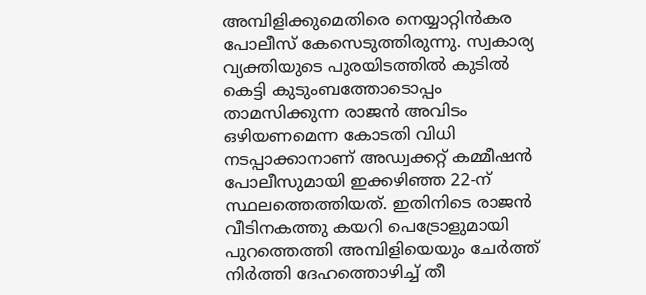അമ്പിളിക്കുമെതിരെ നെയ്യാറ്റിന്‍കര പോലീസ് കേസെടുത്തിരുന്നു. സ്വകാര്യ വ്യക്തിയുടെ പുരയിടത്തില്‍ കുടില്‍ കെട്ടി കുടുംബത്തോടൊപ്പം താമസിക്കുന്ന രാജന്‍ അവിടം ഒഴിയണമെന്ന കോടതി വിധി നടപ്പാക്കാനാണ് അഡ്വക്കറ്റ് കമ്മീഷന്‍ പോലീസുമായി ഇക്കഴിഞ്ഞ 22-ന് സ്ഥലത്തെത്തിയത്. ഇതിനിടെ രാജന്‍ വീടിനകത്തു കയറി പെട്രോളുമായി പുറത്തെത്തി അമ്പിളിയെയും ചേര്‍ത്ത് നിര്‍ത്തി ദേഹത്തൊഴിച്ച് തീ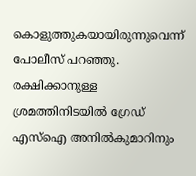കൊളുത്തുകയായിരുന്നുവെന്ന് പോലീസ് പറഞ്ഞു. രക്ഷിക്കാനുള്ള ശ്രമത്തിനിടയില്‍ ഗ്രേഡ് എസ്‌ഐ അനില്‍കുമാറിനും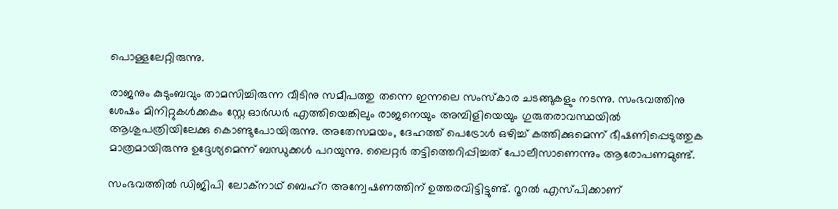പൊള്ളലേറ്റിരുന്നു.

രാജനും കുടുംബവും താമസിച്ചിരുന്ന വീടിനു സമീപത്തു തന്നെ ഇന്നലെ സംസ്‌കാര ചടങ്ങുകളും നടന്നു. സംഭവത്തിനു ശേഷം മിനിറ്റുകള്‍ക്കകം സ്റ്റേ ഓര്‍ഡര്‍ എത്തിയെങ്കിലും രാജനെയും അമ്പിളിയെയും ഗുരുതരാവസ്ഥയില്‍ ആശുപത്രിയിലേക്കു കൊണ്ടുപോയിരുന്നു. അതേസമയം, ദേഹത്ത് പെട്രോള്‍ ഒഴിച്ച് കത്തിക്കുമെന്ന് ഭീഷണിപ്പെടുത്തുക മാത്രമായിരുന്നു ഉദ്ദേശ്യമെന്ന് ബന്ധുക്കള്‍ പറയുന്നു. ലൈറ്റര്‍ തട്ടിത്തെറിപ്പിച്ചത് പോലീസാണെന്നും ആരോപണമുണ്ട്.

സംഭവത്തില്‍ ഡിജിപി ലോക്‌നാഥ് ബെഹ്‌റ അന്വേഷണത്തിന് ഉത്തരവിട്ടിട്ടുണ്ട്. റൂറല്‍ എസ്പിക്കാണ്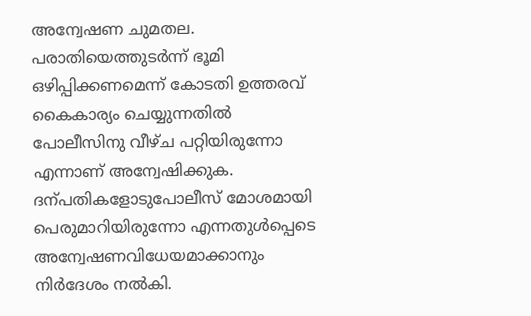അന്വേഷണ ചുമതല. പരാതിയെത്തുടര്‍ന്ന് ഭൂമി ഒഴിപ്പിക്കണമെന്ന് കോടതി ഉത്തരവ് കൈകാര്യം ചെയ്യുന്നതില്‍ പോലീസിനു വീഴ്ച പറ്റിയിരുന്നോ എന്നാണ് അന്വേഷിക്കുക. ദന്പതികളോടുപോലീസ് മോശമായി പെരുമാറിയിരുന്നോ എന്നതുള്‍പ്പെടെ അന്വേഷണവിധേയമാക്കാനും നിര്‍ദേശം നല്‍കി.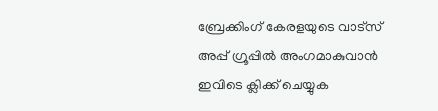ബ്രേക്കിംഗ് കേരളയുടെ വാട്സ് അപ്പ് ഗ്രൂപ്പിൽ അംഗമാകുവാൻ ഇവിടെ ക്ലിക്ക് ചെയ്യുക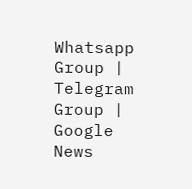Whatsapp Group | Telegram Group | Google News